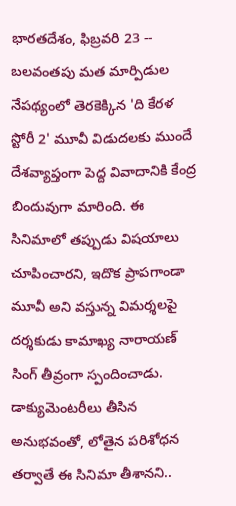భారతదేశం, ఫిబ్రవరి 23 -- బలవంతపు మత మార్పిడుల నేపథ్యంలో తెరకెక్కిన 'ది కేరళ స్టోరీ 2' మూవీ విడుదలకు ముందే దేశవ్యాప్తంగా పెద్ద వివాదానికి కేంద్ర బిందువుగా మారింది. ఈ సినిమాలో తప్పుడు విషయాలు చూపించారని, ఇదొక ప్రాపగాండా మూవీ అని వస్తున్న విమర్శలపై దర్శకుడు కామాఖ్య నారాయణ్ సింగ్ తీవ్రంగా స్పందించాడు. డాక్యుమెంటరీలు తీసిన అనుభవంతో, లోతైన పరిశోధన తర్వాతే ఈ సినిమా తీశానని..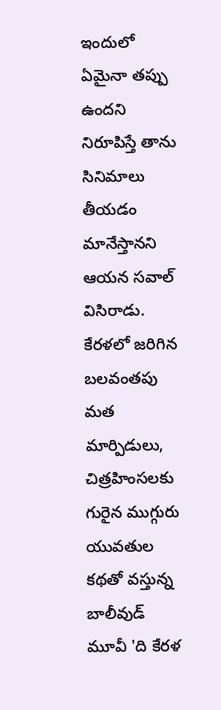ఇందులో ఏమైనా తప్పు ఉందని నిరూపిస్తే తాను సినిమాలు తీయడం మానేస్తానని ఆయన సవాల్ విసిరాడు.
కేరళలో జరిగిన బలవంతపు మత మార్పిడులు, చిత్రహింసలకు గురైన ముగ్గురు యువతుల కథతో వస్తున్న బాలీవుడ్ మూవీ 'ది కేరళ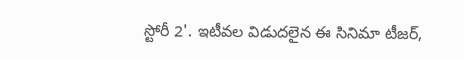స్టోరీ 2'. ఇటీవల విడుదలైన ఈ సినిమా టీజర్,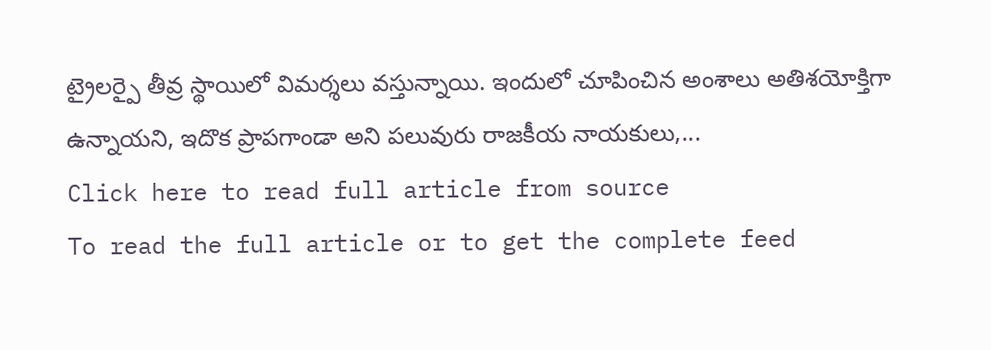ట్రైలర్పై తీవ్ర స్థాయిలో విమర్శలు వస్తున్నాయి. ఇందులో చూపించిన అంశాలు అతిశయోక్తిగా ఉన్నాయని, ఇదొక ప్రాపగాండా అని పలువురు రాజకీయ నాయకులు,...
Click here to read full article from source
To read the full article or to get the complete feed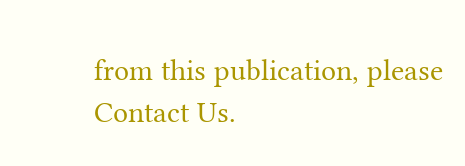from this publication, please
Contact Us.